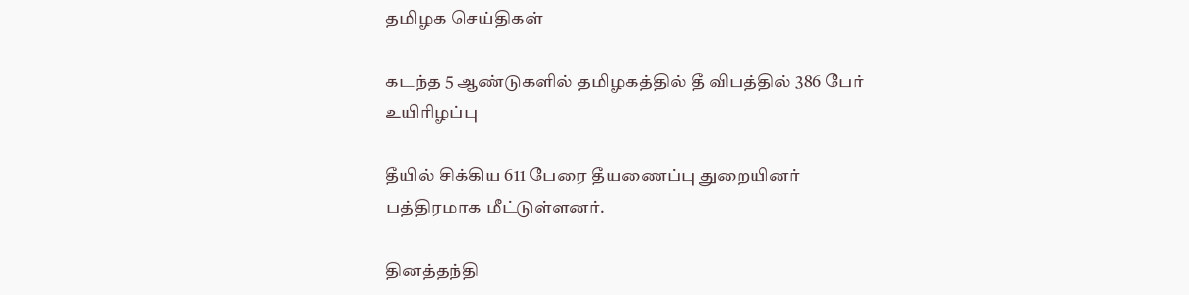தமிழக செய்திகள்

கடந்த 5 ஆண்டுகளில் தமிழகத்தில் தீ விபத்தில் 386 பேர் உயிரிழப்பு

தீயில் சிக்கிய 611 பேரை தீயணைப்பு துறையினர் பத்திரமாக மீட்டுள்ளனர்.

தினத்தந்தி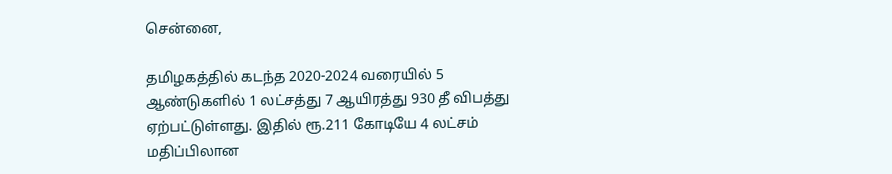சென்னை,

தமிழகத்தில் கடந்த 2020-2024 வரையில் 5 ஆண்டுகளில் 1 லட்சத்து 7 ஆயிரத்து 930 தீ விபத்து ஏற்பட்டுள்ளது. இதில் ரூ.211 கோடியே 4 லட்சம் மதிப்பிலான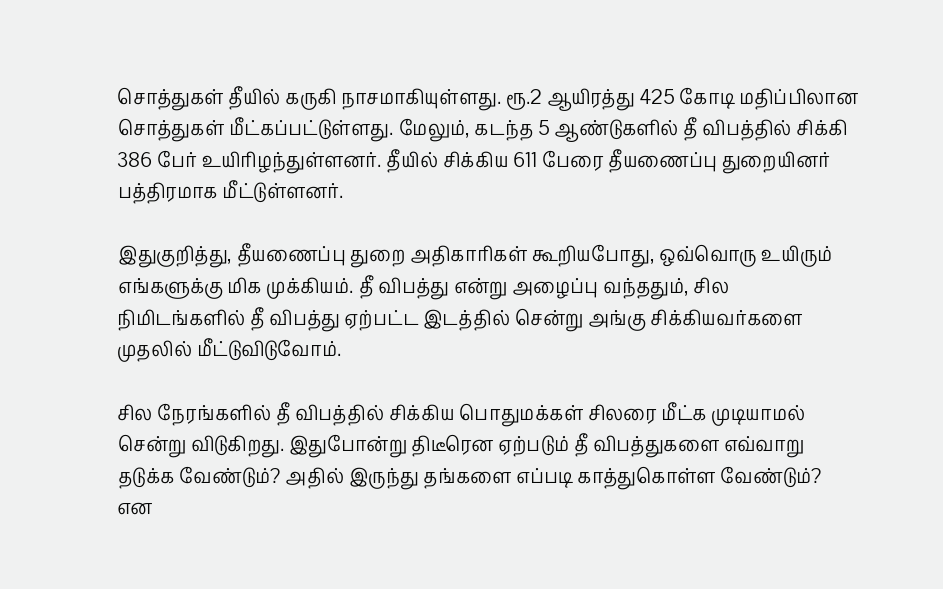சொத்துகள் தீயில் கருகி நாசமாகியுள்ளது. ரூ.2 ஆயிரத்து 425 கோடி மதிப்பிலான சொத்துகள் மீட்கப்பட்டுள்ளது. மேலும், கடந்த 5 ஆண்டுகளில் தீ விபத்தில் சிக்கி 386 பேர் உயிரிழந்துள்ளனர். தீயில் சிக்கிய 611 பேரை தீயணைப்பு துறையினர் பத்திரமாக மீட்டுள்ளனர்.

இதுகுறித்து, தீயணைப்பு துறை அதிகாரிகள் கூறியபோது, ஒவ்வொரு உயிரும் எங்களுக்கு மிக முக்கியம். தீ விபத்து என்று அழைப்பு வந்ததும், சில நிமிடங்களில் தீ விபத்து ஏற்பட்ட இடத்தில் சென்று அங்கு சிக்கியவர்களை முதலில் மீட்டுவிடுவோம்.

சில நேரங்களில் தீ விபத்தில் சிக்கிய பொதுமக்கள் சிலரை மீட்க முடியாமல் சென்று விடுகிறது. இதுபோன்று திடீரென ஏற்படும் தீ விபத்துகளை எவ்வாறு தடுக்க வேண்டும்? அதில் இருந்து தங்களை எப்படி காத்துகொள்ள வேண்டும்? என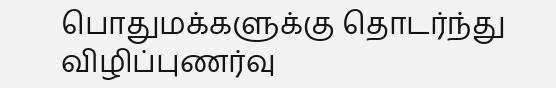பொதுமக்களுக்கு தொடர்ந்து விழிப்புணர்வு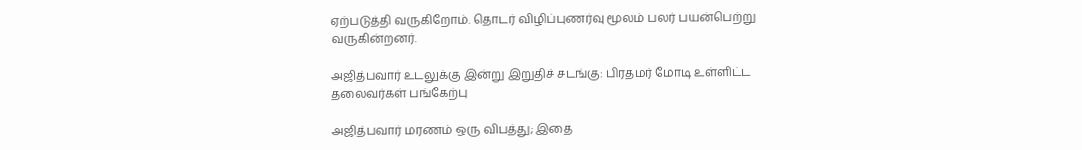ஏற்படுத்தி வருகிறோம். தொடர் விழிப்புணர்வு மூலம் பலர் பயன்பெற்று வருகின்றனர்.

அஜித்பவார் உடலுக்கு இன்று இறுதிச் சடங்கு: பிரதமர் மோடி உள்ளிட்ட தலைவர்கள் பங்கேற்பு

அஜித்பவார் மரணம் ஒரு விபத்து; இதை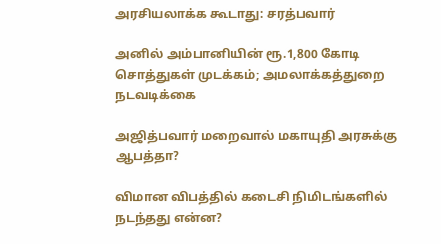அரசியலாக்க கூடாது: சரத்பவார்

அனில் அம்பானியின் ரூ.1,800 கோடி சொத்துகள் முடக்கம்; அமலாக்கத்துறை நடவடிக்கை

அஜித்பவார் மறைவால் மகாயுதி அரசுக்கு ஆபத்தா?

விமான விபத்தில் கடைசி நிமிடங்களில் நடந்தது என்ன?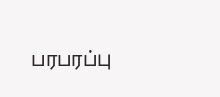பரபரப்பு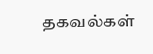தகவல்கள்